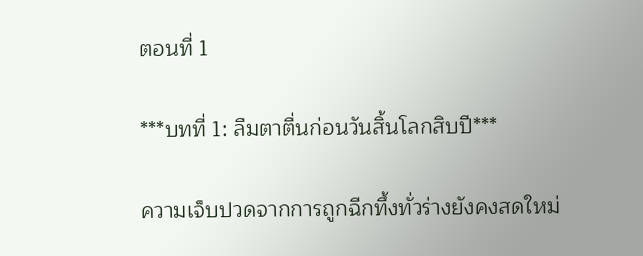ตอนที่ 1

***บทที่ 1: ลืมตาตื่นก่อนวันสิ้นโลกสิบปี***

ความเจ็บปวดจากการถูกฉีกทึ้งทั่วร่างยังคงสดใหม่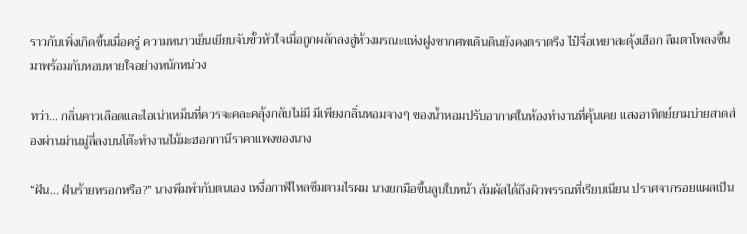ราวกับเพิ่งเกิดขึ้นเมื่อครู่ ความหนาวเย็นเยียบจับขั้วหัวใจเมื่อถูกผลักลงสู่ห้วงมรณะแห่งฝูงซากศพเดินดินยังคงตราตรึง ไป๋จื่อเหยาสะดุ้งเฮือก ลืมตาโพลงขึ้นมาพร้อมกับหอบหายใจอย่างหนักหน่วง

ทว่า... กลิ่นคาวเลือดและไอเน่าเหม็นที่ควรจะคละคลุ้งกลับไม่มี มีเพียงกลิ่นหอมจางๆ ของน้ำหอมปรับอากาศในห้องทำงานที่คุ้นเคย แสงอาทิตย์ยามบ่ายสาดส่องผ่านม่านมู่ลี่ลงบนโต๊ะทำงานไม้มะฮอกกานีราคาแพงของนาง

“ฝัน... ฝันร้ายหรอกหรือ?” นางพึมพำกับตนเอง เหงื่อกาฬไหลซึมตามไรผม นางยกมือขึ้นลูบใบหน้า สัมผัสได้ถึงผิวพรรณที่เรียบเนียน ปราศจากรอยแผลเป็น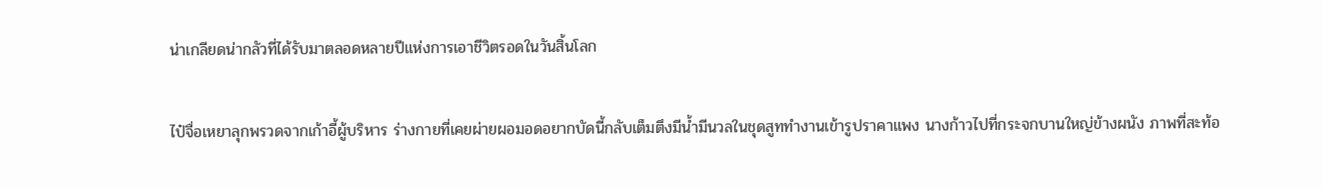น่าเกลียดน่ากลัวที่ได้รับมาตลอดหลายปีแห่งการเอาชีวิตรอดในวันสิ้นโลก

ไป๋จื่อเหยาลุกพรวดจากเก้าอี้ผู้บริหาร ร่างกายที่เคยผ่ายผอมอดอยากบัดนี้กลับเต็มตึงมีน้ำมีนวลในชุดสูททำงานเข้ารูปราคาแพง นางก้าวไปที่กระจกบานใหญ่ข้างผนัง ภาพที่สะท้อ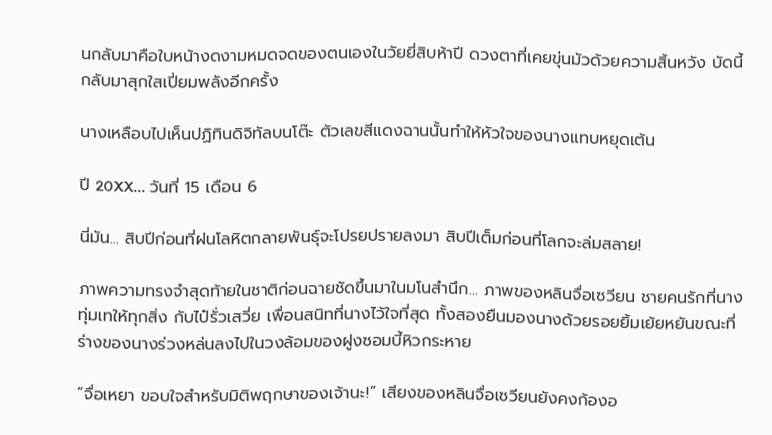นกลับมาคือใบหน้างดงามหมดจดของตนเองในวัยยี่สิบห้าปี ดวงตาที่เคยขุ่นมัวด้วยความสิ้นหวัง บัดนี้กลับมาสุกใสเปี่ยมพลังอีกครั้ง

นางเหลือบไปเห็นปฏิทินดิจิทัลบนโต๊ะ ตัวเลขสีแดงฉานนั้นทำให้หัวใจของนางแทบหยุดเต้น

ปี 20XX... วันที่ 15 เดือน 6

นี่มัน... สิบปีก่อนที่ฝนโลหิตกลายพันธุ์จะโปรยปรายลงมา สิบปีเต็มก่อนที่โลกจะล่มสลาย!

ภาพความทรงจำสุดท้ายในชาติก่อนฉายชัดขึ้นมาในมโนสำนึก... ภาพของหลินจื่อเซวียน ชายคนรักที่นางทุ่มเทให้ทุกสิ่ง กับไป๋รั่วเสวี่ย เพื่อนสนิทที่นางไว้ใจที่สุด ทั้งสองยืนมองนางด้วยรอยยิ้มเย้ยหยันขณะที่ร่างของนางร่วงหล่นลงไปในวงล้อมของฝูงซอมบี้หิวกระหาย

“จื่อเหยา ขอบใจสำหรับมิติพฤกษาของเจ้านะ!” เสียงของหลินจื่อเซวียนยังคงก้องอ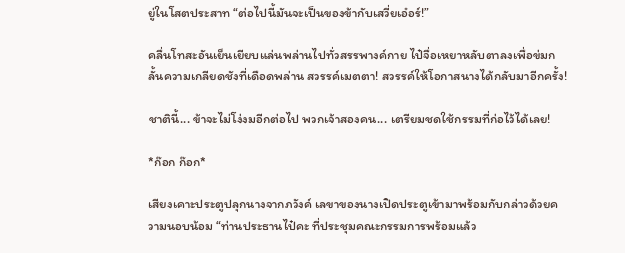ยู่ในโสตประสาท “ต่อไปนี้มันจะเป็นของข้ากับเสวี่ยเอ๋อร์!”

คลื่นโทสะอันเย็นเยียบแล่นพล่านไปทั่วสรรพางค์กาย ไป๋จื่อเหยาหลับตาลงเพื่อข่มกลั้นความเกลียดชังที่เดือดพล่าน สวรรค์เมตตา! สวรรค์ให้โอกาสนางได้กลับมาอีกครั้ง!

ชาตินี้... ข้าจะไม่โง่งมอีกต่อไป พวกเจ้าสองคน... เตรียมชดใช้กรรมที่ก่อไว้ได้เลย!

*ก๊อก ก๊อก*

เสียงเคาะประตูปลุกนางจากภวังค์ เลขาของนางเปิดประตูเข้ามาพร้อมกับกล่าวด้วยความนอบน้อม “ท่านประธานไป๋คะ ที่ประชุมคณะกรรมการพร้อมแล้ว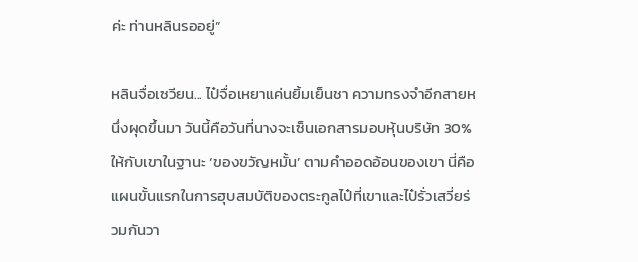ค่ะ ท่านหลินรออยู่”

หลินจื่อเซวียน... ไป๋จื่อเหยาแค่นยิ้มเย็นชา ความทรงจำอีกสายหนึ่งผุดขึ้นมา วันนี้คือวันที่นางจะเซ็นเอกสารมอบหุ้นบริษัท 30% ให้กับเขาในฐานะ ‘ของขวัญหมั้น’ ตามคำออดอ้อนของเขา นี่คือแผนขั้นแรกในการฮุบสมบัติของตระกูลไป๋ที่เขาและไป๋รั่วเสวี่ยร่วมกันวา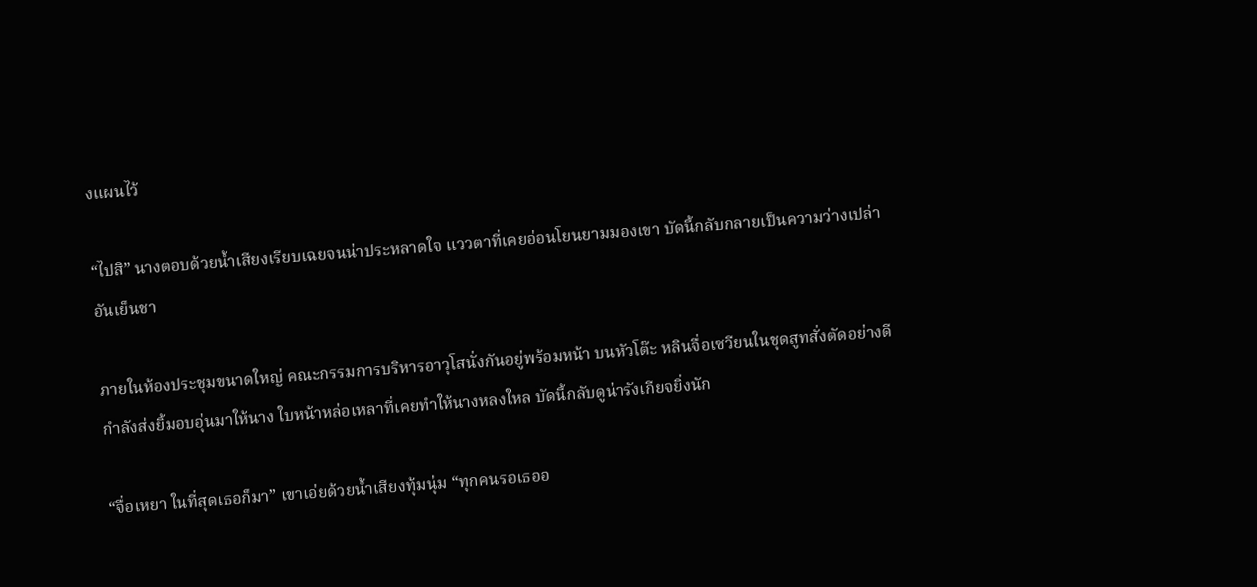งแผนไว้

“ไปสิ” นางตอบด้วยน้ำเสียงเรียบเฉยจนน่าประหลาดใจ แววตาที่เคยอ่อนโยนยามมองเขา บัดนี้กลับกลายเป็นความว่างเปล่าอันเย็นชา

ภายในห้องประชุมขนาดใหญ่ คณะกรรมการบริหารอาวุโสนั่งกันอยู่พร้อมหน้า บนหัวโต๊ะ หลินจื่อเซวียนในชุดสูทสั่งตัดอย่างดีกำลังส่งยิ้มอบอุ่นมาให้นาง ใบหน้าหล่อเหลาที่เคยทำให้นางหลงใหล บัดนี้กลับดูน่ารังเกียจยิ่งนัก

“จื่อเหยา ในที่สุดเธอก็มา” เขาเอ่ยด้วยน้ำเสียงทุ้มนุ่ม “ทุกคนรอเธออ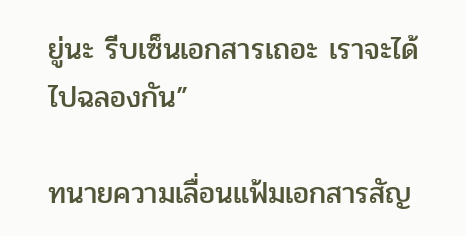ยู่นะ รีบเซ็นเอกสารเถอะ เราจะได้ไปฉลองกัน”

ทนายความเลื่อนแฟ้มเอกสารสัญ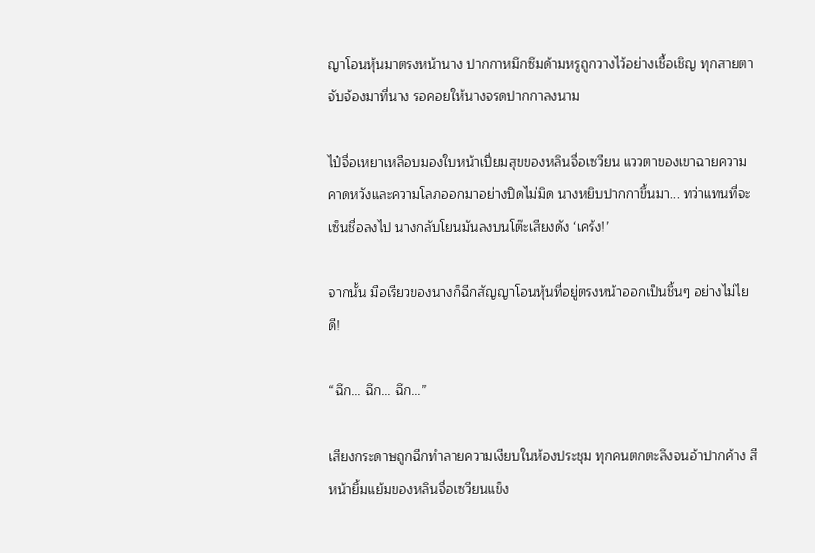ญาโอนหุ้นมาตรงหน้านาง ปากกาหมึกซึมด้ามหรูถูกวางไว้อย่างเชื้อเชิญ ทุกสายตาจับจ้องมาที่นาง รอคอยให้นางจรดปากกาลงนาม

ไป๋จื่อเหยาเหลือบมองใบหน้าเปี่ยมสุขของหลินจื่อเซวียน แววตาของเขาฉายความคาดหวังและความโลภออกมาอย่างปิดไม่มิด นางหยิบปากกาขึ้นมา... ทว่าแทนที่จะเซ็นชื่อลงไป นางกลับโยนมันลงบนโต๊ะเสียงดัง ‘เคร้ง!’

จากนั้น มือเรียวของนางก็ฉีกสัญญาโอนหุ้นที่อยู่ตรงหน้าออกเป็นชิ้นๆ อย่างไม่ไยดี!

“ฉึก... ฉึก... ฉึก...”

เสียงกระดาษถูกฉีกทำลายความเงียบในห้องประชุม ทุกคนตกตะลึงจนอ้าปากค้าง สีหน้ายิ้มแย้มของหลินจื่อเซวียนแข็ง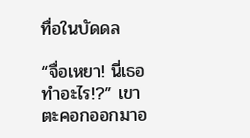ทื่อในบัดดล

“จื่อเหยา! นี่เธอทำอะไร!?” เขาตะคอกออกมาอ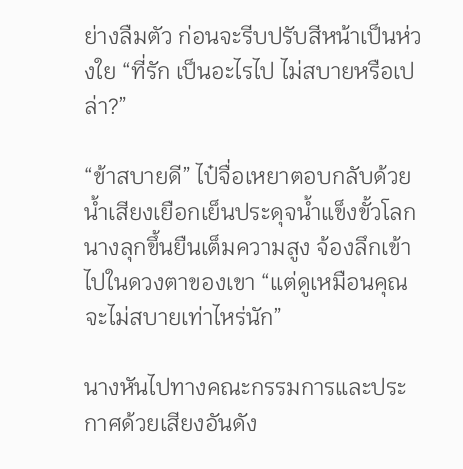ย่างลืมตัว ก่อนจะรีบปรับสีหน้าเป็นห่วงใย “ที่รัก เป็นอะไรไป ไม่สบายหรือเปล่า?”

“ข้าสบายดี” ไป๋จื่อเหยาตอบกลับด้วยน้ำเสียงเยือกเย็นประดุจน้ำแข็งขั้วโลก นางลุกขึ้นยืนเต็มความสูง จ้องลึกเข้าไปในดวงตาของเขา “แต่ดูเหมือนคุณจะไม่สบายเท่าไหร่นัก”

นางหันไปทางคณะกรรมการและประกาศด้วยเสียงอันดัง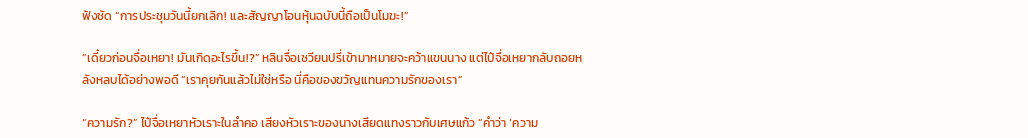ฟังชัด “การประชุมวันนี้ยกเลิก! และสัญญาโอนหุ้นฉบับนี้ถือเป็นโมฆะ!”

“เดี๋ยวก่อนจื่อเหยา! มันเกิดอะไรขึ้น!?” หลินจื่อเซวียนปรี่เข้ามาหมายจะคว้าแขนนาง แต่ไป๋จื่อเหยากลับถอยหลังหลบได้อย่างพอดี “เราคุยกันแล้วไม่ใช่หรือ นี่คือของขวัญแทนความรักของเรา”

“ความรัก?” ไป๋จื่อเหยาหัวเราะในลำคอ เสียงหัวเราะของนางเสียดแทงราวกับเศษแก้ว “คำว่า ‘ความ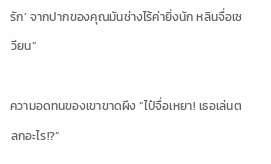รัก’ จากปากของคุณมันช่างไร้ค่ายิ่งนัก หลินจื่อเซวียน”

ความอดทนของเขาขาดผึง “ไป๋จื่อเหยา! เธอเล่นตลกอะไร!?”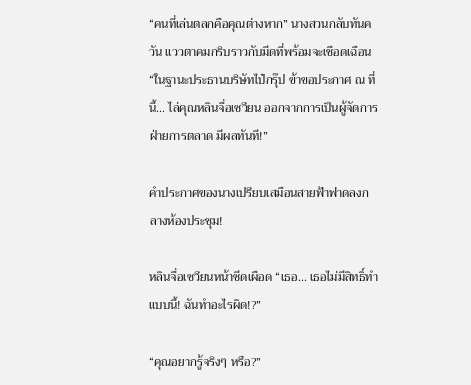“คนที่เล่นตลกคือคุณต่างหาก” นางสวนกลับทันควัน แววตาคมกริบราวกับมีดที่พร้อมจะเชือดเฉือน “ในฐานะประธานบริษัทไป๋กรุ๊ป ข้าขอประกาศ ณ ที่นี้... ไล่คุณหลินจื่อเซวียน ออกจากการเป็นผู้จัดการฝ่ายการตลาด มีผลทันที!”

คำประกาศของนางเปรียบเสมือนสายฟ้าฟาดลงกลางห้องประชุม!

หลินจื่อเซวียนหน้าซีดเผือด “เธอ... เธอไม่มีสิทธิ์ทำแบบนี้! ฉันทำอะไรผิด!?”

“คุณอยากรู้จริงๆ หรือ?”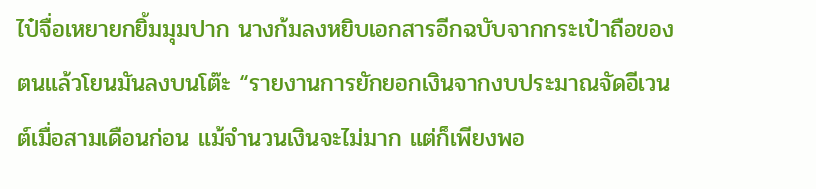ไป๋จื่อเหยายกยิ้มมุมปาก นางก้มลงหยิบเอกสารอีกฉบับจากกระเป๋าถือของตนแล้วโยนมันลงบนโต๊ะ “รายงานการยักยอกเงินจากงบประมาณจัดอีเวนต์เมื่อสามเดือนก่อน แม้จำนวนเงินจะไม่มาก แต่ก็เพียงพอ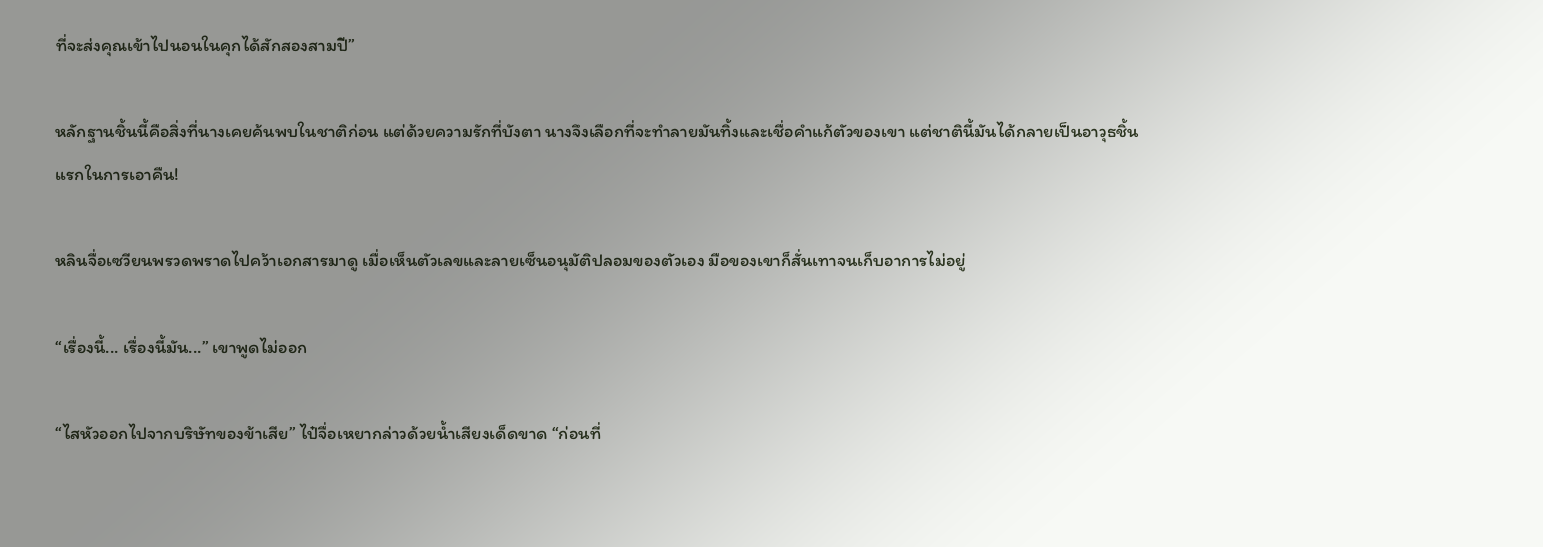ที่จะส่งคุณเข้าไปนอนในคุกได้สักสองสามปี”

หลักฐานชิ้นนี้คือสิ่งที่นางเคยค้นพบในชาติก่อน แต่ด้วยความรักที่บังตา นางจึงเลือกที่จะทำลายมันทิ้งและเชื่อคำแก้ตัวของเขา แต่ชาตินี้มันได้กลายเป็นอาวุธชิ้นแรกในการเอาคืน!

หลินจื่อเซวียนพรวดพราดไปคว้าเอกสารมาดู เมื่อเห็นตัวเลขและลายเซ็นอนุมัติปลอมของตัวเอง มือของเขาก็สั่นเทาจนเก็บอาการไม่อยู่

“เรื่องนี้... เรื่องนี้มัน...” เขาพูดไม่ออก

“ไสหัวออกไปจากบริษัทของข้าเสีย” ไป๋จื่อเหยากล่าวด้วยน้ำเสียงเด็ดขาด “ก่อนที่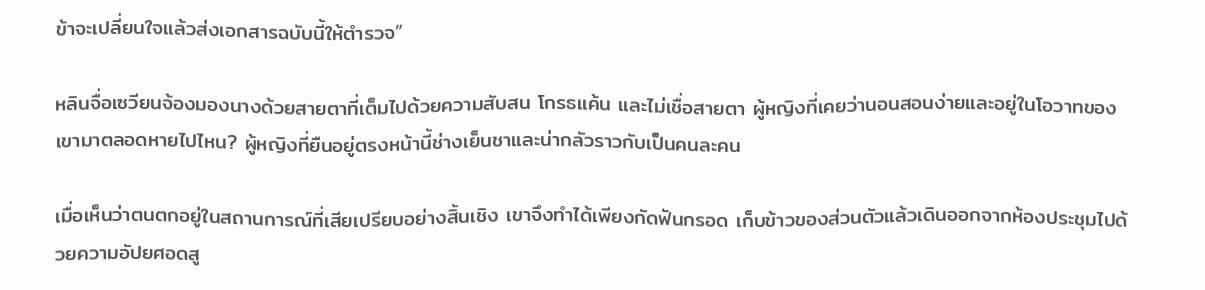ข้าจะเปลี่ยนใจแล้วส่งเอกสารฉบับนี้ให้ตำรวจ”

หลินจื่อเซวียนจ้องมองนางด้วยสายตาที่เต็มไปด้วยความสับสน โกรธแค้น และไม่เชื่อสายตา ผู้หญิงที่เคยว่านอนสอนง่ายและอยู่ในโอวาทของเขามาตลอดหายไปไหน? ผู้หญิงที่ยืนอยู่ตรงหน้านี้ช่างเย็นชาและน่ากลัวราวกับเป็นคนละคน

เมื่อเห็นว่าตนตกอยู่ในสถานการณ์ที่เสียเปรียบอย่างสิ้นเชิง เขาจึงทำได้เพียงกัดฟันกรอด เก็บข้าวของส่วนตัวแล้วเดินออกจากห้องประชุมไปด้วยความอัปยศอดสู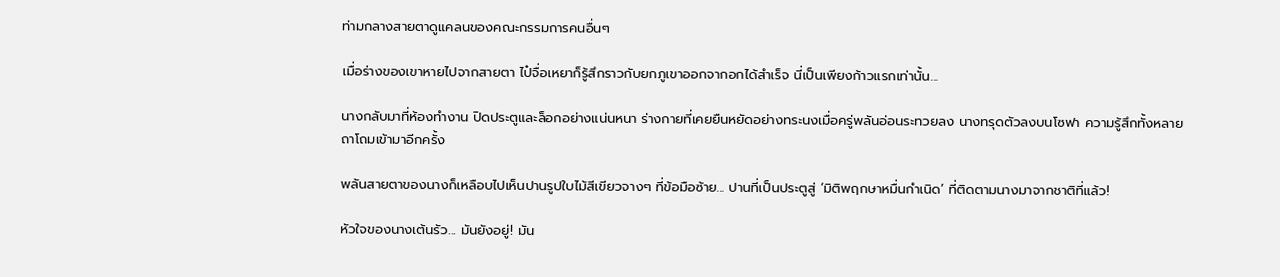ท่ามกลางสายตาดูแคลนของคณะกรรมการคนอื่นๆ

เมื่อร่างของเขาหายไปจากสายตา ไป๋จื่อเหยาก็รู้สึกราวกับยกภูเขาออกจากอกได้สำเร็จ นี่เป็นเพียงก้าวแรกเท่านั้น...

นางกลับมาที่ห้องทำงาน ปิดประตูและล็อกอย่างแน่นหนา ร่างกายที่เคยยืนหยัดอย่างทระนงเมื่อครู่พลันอ่อนระทวยลง นางทรุดตัวลงบนโซฟา ความรู้สึกทั้งหลายถาโถมเข้ามาอีกครั้ง

พลันสายตาของนางก็เหลือบไปเห็นปานรูปใบไม้สีเขียวจางๆ ที่ข้อมือซ้าย... ปานที่เป็นประตูสู่ ‘มิติพฤกษาหมื่นกำเนิด’ ที่ติดตามนางมาจากชาติที่แล้ว!

หัวใจของนางเต้นรัว... มันยังอยู่! มัน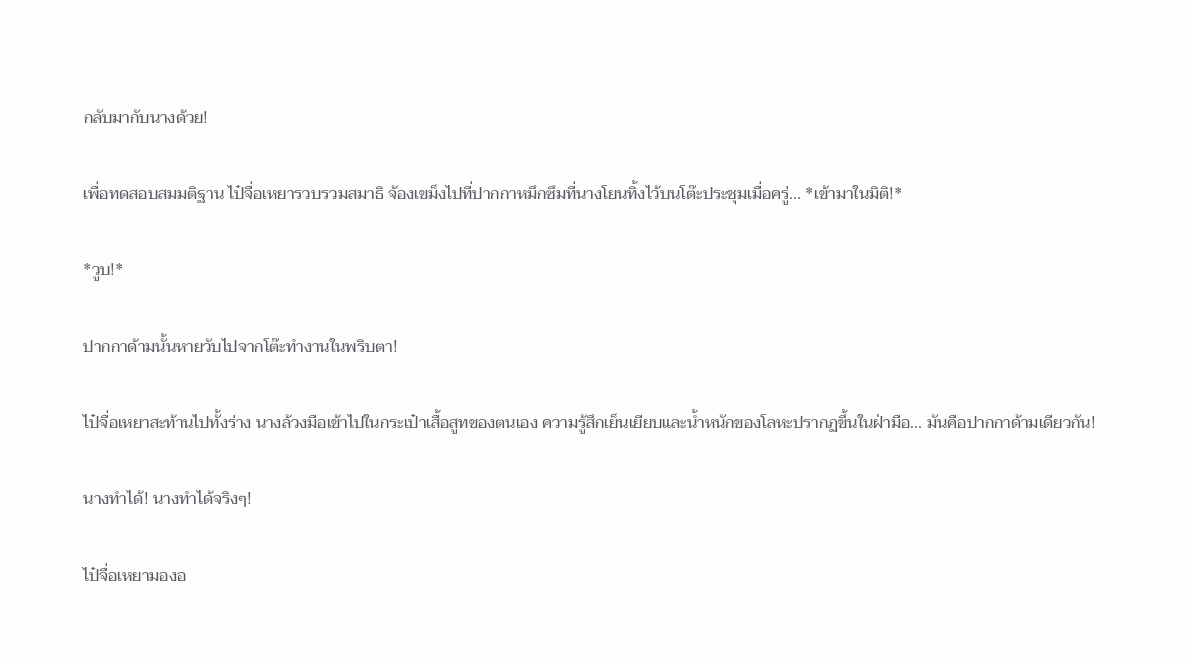กลับมากับนางด้วย!

เพื่อทดสอบสมมติฐาน ไป๋จื่อเหยารวบรวมสมาธิ จ้องเขม็งไปที่ปากกาหมึกซึมที่นางโยนทิ้งไว้บนโต๊ะประชุมเมื่อครู่... *เข้ามาในมิติ!*

*วูบ!*

ปากกาด้ามนั้นหายวับไปจากโต๊ะทำงานในพริบตา!

ไป๋จื่อเหยาสะท้านไปทั้งร่าง นางล้วงมือเข้าไปในกระเป๋าเสื้อสูทของตนเอง ความรู้สึกเย็นเยียบและน้ำหนักของโลหะปรากฏขึ้นในฝ่ามือ... มันคือปากกาด้ามเดียวกัน!

นางทำได้! นางทำได้จริงๆ!

ไป๋จื่อเหยามองอ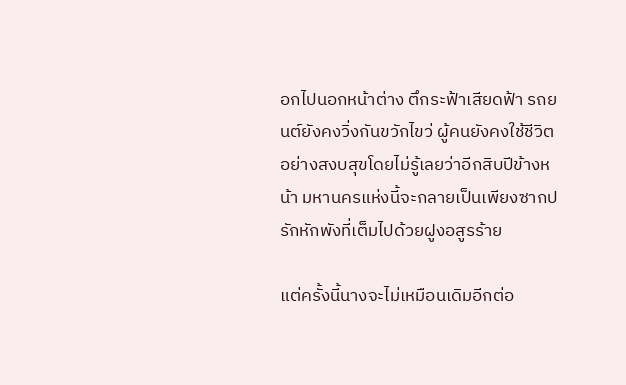อกไปนอกหน้าต่าง ตึกระฟ้าเสียดฟ้า รถยนต์ยังคงวิ่งกันขวักไขว่ ผู้คนยังคงใช้ชีวิตอย่างสงบสุขโดยไม่รู้เลยว่าอีกสิบปีข้างหน้า มหานครแห่งนี้จะกลายเป็นเพียงซากปรักหักพังที่เต็มไปด้วยฝูงอสูรร้าย

แต่ครั้งนี้นางจะไม่เหมือนเดิมอีกต่อ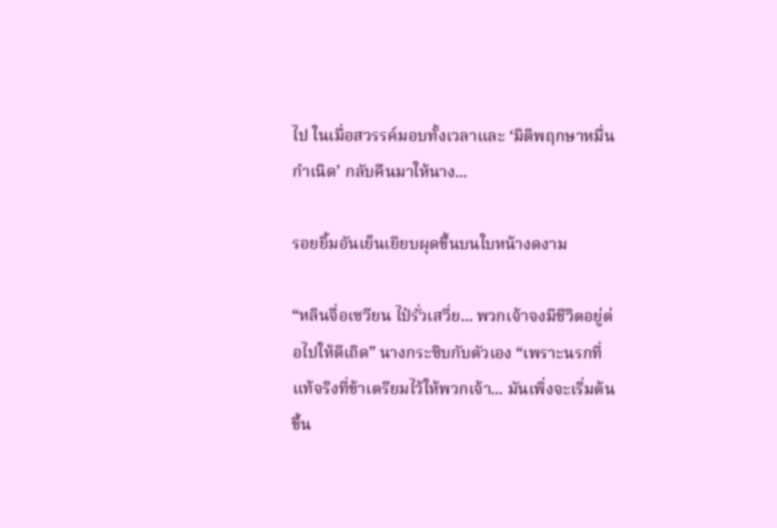ไป ในเมื่อสวรรค์มอบทั้งเวลาและ ‘มิติพฤกษาหมื่นกำเนิด’ กลับคืนมาให้นาง...

รอยยิ้มอันเย็นเยียบผุดขึ้นบนใบหน้างดงาม

“หลินจื่อเซวียน ไป๋รั่วเสวี่ย... พวกเจ้าจงมีชีวิตอยู่ต่อไปให้ดีเถิด” นางกระซิบกับตัวเอง “เพราะนรกที่แท้จริงที่ข้าเตรียมไว้ให้พวกเจ้า... มันเพิ่งจะเริ่มต้นขึ้น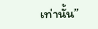เท่านั้น”